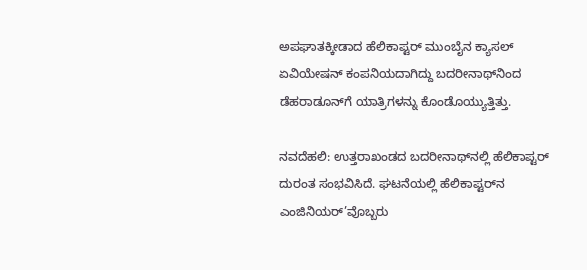ಅಪಘಾತಕ್ಕೀಡಾದ ಹೆಲಿಕಾಪ್ಟರ್‌ ಮುಂಬೈನ ಕ್ಯಾಸಲ್ ಏವಿಯೇಷನ್ ಕಂಪನಿಯದಾಗಿದ್ದು ಬದರೀನಾಥ್‌ನಿಂದ ಡೆಹರಾಡೂನ್‌ಗೆ ಯಾತ್ರಿಗಳನ್ನು ಕೊಂಡೊಯ್ಯುತ್ತಿತ್ತು.

ನವದೆಹಲಿ: ಉತ್ತರಾಖಂಡದ ಬದರೀನಾಥ್‌ನಲ್ಲಿ ಹೆಲಿಕಾಪ್ಟರ್ ದುರಂತ ಸಂಭವಿಸಿದೆ. ಘಟನೆಯಲ್ಲಿ ಹೆಲಿಕಾಪ್ಟರ್‌ನ ಎಂಜಿನಿಯರ್‌’ವೊಬ್ಬರು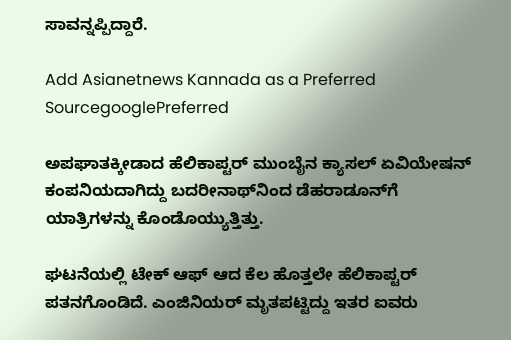ಸಾವನ್ನಪ್ಪಿದ್ದಾರೆ.

Add Asianetnews Kannada as a Preferred SourcegooglePreferred

ಅಪಘಾತಕ್ಕೀಡಾದ ಹೆಲಿಕಾಪ್ಟರ್‌ ಮುಂಬೈನ ಕ್ಯಾಸಲ್ ಏವಿಯೇಷನ್ ಕಂಪನಿಯದಾಗಿದ್ದು ಬದರೀನಾಥ್‌ನಿಂದ ಡೆಹರಾಡೂನ್‌ಗೆ ಯಾತ್ರಿಗಳನ್ನು ಕೊಂಡೊಯ್ಯುತ್ತಿತ್ತು.

ಘಟನೆಯಲ್ಲಿ ಟೇಕ್‌ ಆಫ್‌ ಆದ ಕೆಲ ಹೊತ್ತಲೇ ಹೆಲಿಕಾಪ್ಟರ್‌ ಪತನಗೊಂಡಿದೆ. ಎಂಜಿನಿಯರ್‌ ಮೃತಪಟ್ಟಿದ್ದು ಇತರ ಐವರು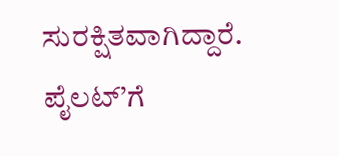ಸುರಕ್ಷಿತವಾಗಿದ್ದಾರೆ. ಪೈಲಟ್‌’ಗೆ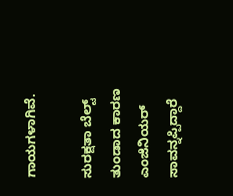ಗಾಯಗಳಾಗಿವೆ.

ಸುರಕ್ಷತಾ ಬೆಲ್ಟ್‌‌ ತುಂಡಾದ ಕಾರಣ ಎಂಜಿನಿಯರ್‌ ಸಾವನ್ನಪ್ಪಿದ್ದಾರೆ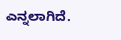ಎನ್ನಲಾಗಿದೆ.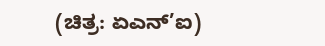(ಚಿತ್ರ: ಏಎನ್’ಐ)